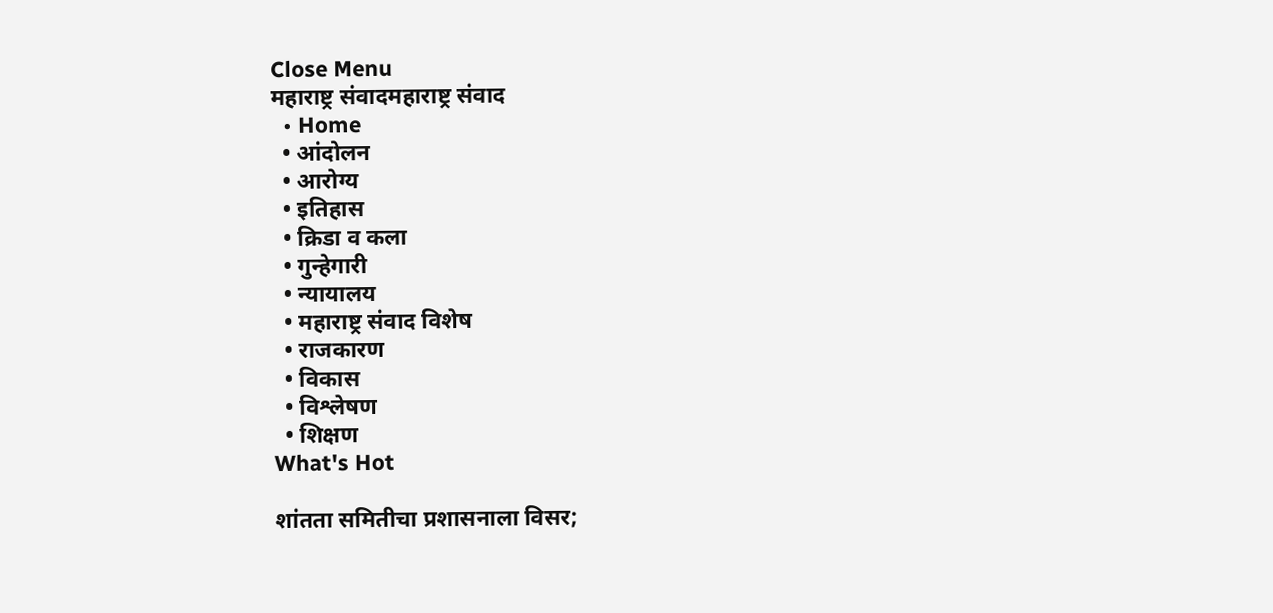Close Menu
महाराष्ट्र संवादमहाराष्ट्र संवाद
  • Home
  • आंदोलन
  • आरोग्य
  • इतिहास
  • क्रिडा व कला
  • गुन्हेगारी
  • न्यायालय
  • महाराष्ट्र संवाद विशेष
  • राजकारण
  • विकास
  • विश्लेषण
  • शिक्षण
What's Hot

शांतता समितीचा प्रशासनाला विसर;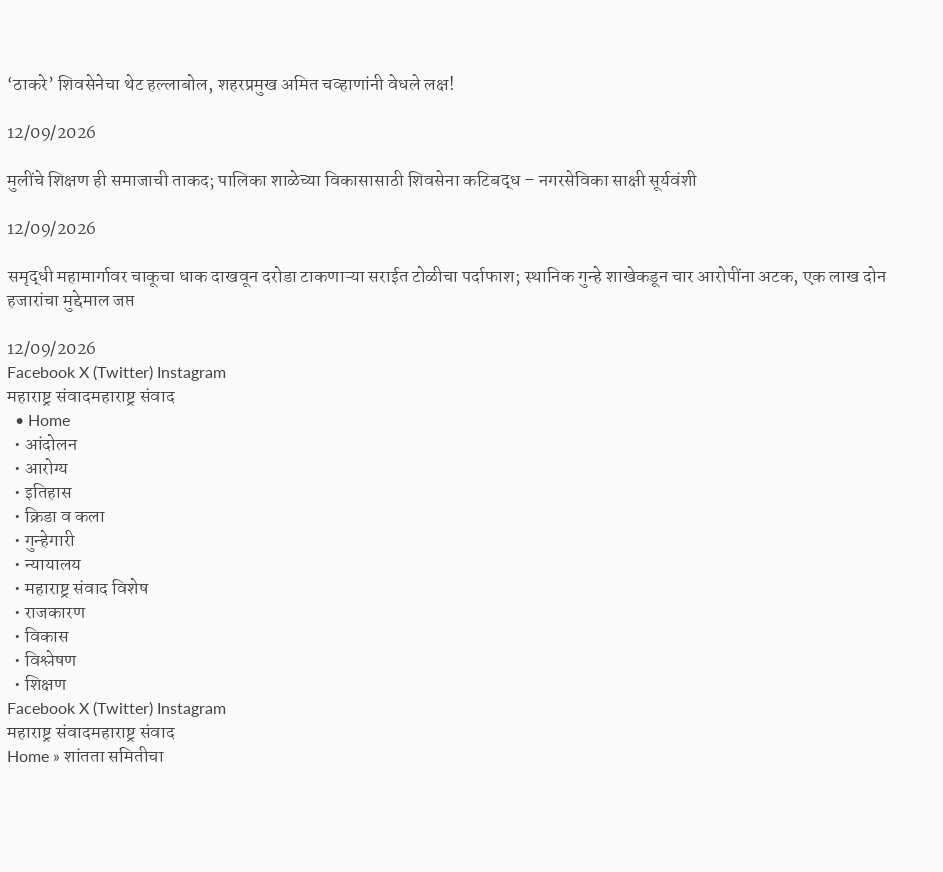‘ठाकरे’ शिवसेनेचा थेट हल्लाबोल, शहरप्रमुख अमित चव्हाणांनी वेधले लक्ष!

12/09/2026

मुलींचे शिक्षण ही समाजाची ताकद; पालिका शाळेच्या विकासासाठी शिवसेना कटिबद्ध – नगरसेविका साक्षी सूर्यवंशी

12/09/2026

समृद्धी महामार्गावर चाकूचा धाक दाखवून दरोडा टाकणाऱ्या सराईत टोळीचा पर्दाफाश; स्थानिक गुन्हे शाखेकडून चार आरोपींना अटक, एक लाख दोन हजारांचा मुद्देमाल जप्त

12/09/2026
Facebook X (Twitter) Instagram
महाराष्ट्र संवादमहाराष्ट्र संवाद
  • Home
  • आंदोलन
  • आरोग्य
  • इतिहास
  • क्रिडा व कला
  • गुन्हेगारी
  • न्यायालय
  • महाराष्ट्र संवाद विशेष
  • राजकारण
  • विकास
  • विश्लेषण
  • शिक्षण
Facebook X (Twitter) Instagram
महाराष्ट्र संवादमहाराष्ट्र संवाद
Home » शांतता समितीचा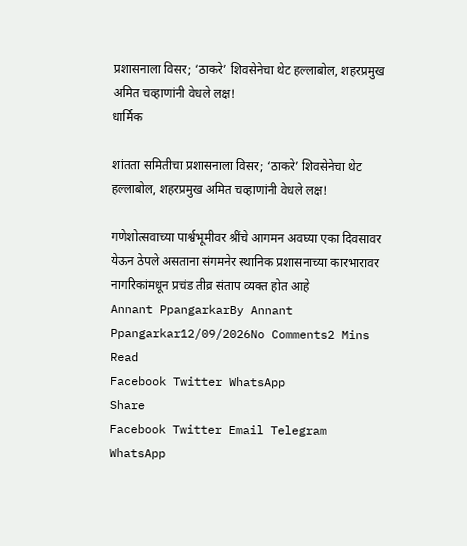प्रशासनाला विसर; ‘ठाकरे’ शिवसेनेचा थेट हल्लाबोल, शहरप्रमुख अमित चव्हाणांनी वेधले लक्ष!
धार्मिक

शांतता समितीचा प्रशासनाला विसर; ‘ठाकरे’ शिवसेनेचा थेट हल्लाबोल, शहरप्रमुख अमित चव्हाणांनी वेधले लक्ष!

गणेशोत्सवाच्या पार्श्वभूमीवर श्रींचे आगमन अवघ्या एका दिवसावर येऊन ठेपले असताना संगमनेर स्थानिक प्रशासनाच्या कारभारावर नागरिकांमधून प्रचंड तीव्र संताप व्यक्त होत आहे
Annant PpangarkarBy Annant Ppangarkar12/09/2026No Comments2 Mins Read
Facebook Twitter WhatsApp
Share
Facebook Twitter Email Telegram WhatsApp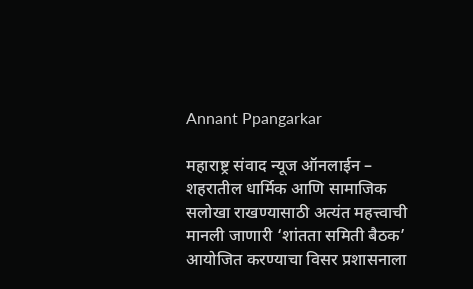Annant Ppangarkar

महाराष्ट्र संवाद न्यूज ऑनलाईन –
शहरातील धार्मिक आणि सामाजिक सलोखा राखण्यासाठी अत्यंत महत्त्वाची मानली जाणारी ‘शांतता समिती बैठक’ आयोजित करण्याचा विसर प्रशासनाला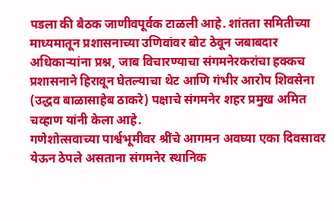पडला की बैठक जाणीवपूर्वक टाळली आहे. शांतता समितीच्या माध्यमातून प्रशासनाच्या उणिवांवर बोट ठेवून जबाबदार अधिकाऱ्यांना प्रश्न, जाब विचारण्याचा संगमनेरकरांचा हक्कच प्रशासनाने हिरावून घेतल्याचा थेट आणि गंभीर आरोप शिवसेना (उद्धव बाळासाहेब ठाकरे) पक्षाचे संगमनेर शहर प्रमुख अमित चव्हाण यांनी केला आहे.
गणेशोत्सवाच्या पार्श्वभूमीवर श्रींचे आगमन अवघ्या एका दिवसावर येऊन ठेपले असताना संगमनेर स्थानिक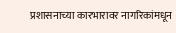प्रशासनाच्या कारभारावर नागरिकांमधून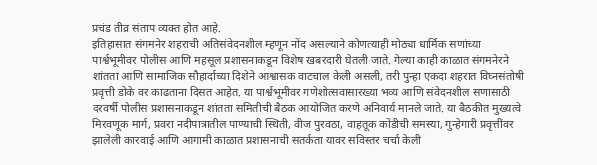प्रचंड तीव्र संताप व्यक्त होत आहे.
इतिहासात संगमनेर शहराची अतिसंवेदनशील म्हणून नोंद असल्याने कोणत्याही मोठ्या धार्मिक सणांच्या पार्श्वभूमीवर पोलीस आणि महसूल प्रशासनाकडून विशेष खबरदारी घेतली जाते. गेल्या काही काळात संगमनेरने शांतता आणि सामाजिक सौहार्दाच्या दिशेने आश्वासक वाटचाल केली असली, तरी पुन्हा एकदा शहरात विघ्नसंतोषी प्रवृत्ती डोके वर काढताना दिसत आहेत. या पार्श्वभूमीवर गणेशोत्सवासारख्या भव्य आणि संवेदनशील सणासाठी दरवर्षी पोलीस प्रशासनाकडून शांतता समितीची बैठक आयोजित करणे अनिवार्य मानले जाते. या बैठकीत मुख्यत्वे मिरवणूक मार्ग, प्रवरा नदीपात्रातील पाण्याची स्थिती, वीज पुरवठा, वाहतूक कोंडीची समस्या, गुन्हेगारी प्रवृत्तींवर झालेली कारवाई आणि आगामी काळात प्रशासनाची सतर्कता यावर सविस्तर चर्चा केली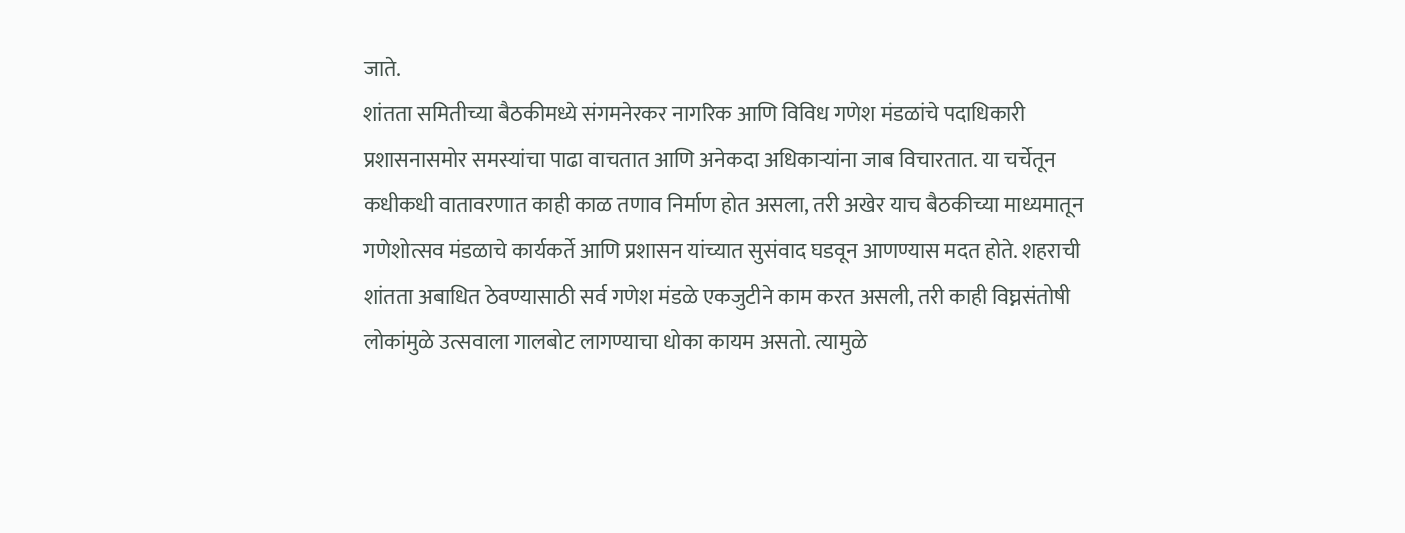जाते.
शांतता समितीच्या बैठकीमध्ये संगमनेरकर नागरिक आणि विविध गणेश मंडळांचे पदाधिकारी प्रशासनासमोर समस्यांचा पाढा वाचतात आणि अनेकदा अधिकाऱ्यांना जाब विचारतात. या चर्चेतून कधीकधी वातावरणात काही काळ तणाव निर्माण होत असला, तरी अखेर याच बैठकीच्या माध्यमातून गणेशोत्सव मंडळाचे कार्यकर्ते आणि प्रशासन यांच्यात सुसंवाद घडवून आणण्यास मदत होते. शहराची शांतता अबाधित ठेवण्यासाठी सर्व गणेश मंडळे एकजुटीने काम करत असली, तरी काही विघ्नसंतोषी लोकांमुळे उत्सवाला गालबोट लागण्याचा धोका कायम असतो. त्यामुळे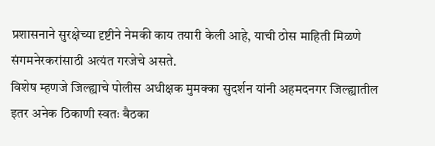प्रशासनाने सुरक्षेच्या दृष्टीने नेमकी काय तयारी केली आहे, याची ठोस माहिती मिळणे संगमनेरकरांसाठी अत्यंत गरजेचे असते.
विशेष म्हणजे जिल्ह्याचे पोलीस अधीक्षक मुमक्का सुदर्शन यांनी अहमदनगर जिल्ह्यातील इतर अनेक ठिकाणी स्वतः बैठका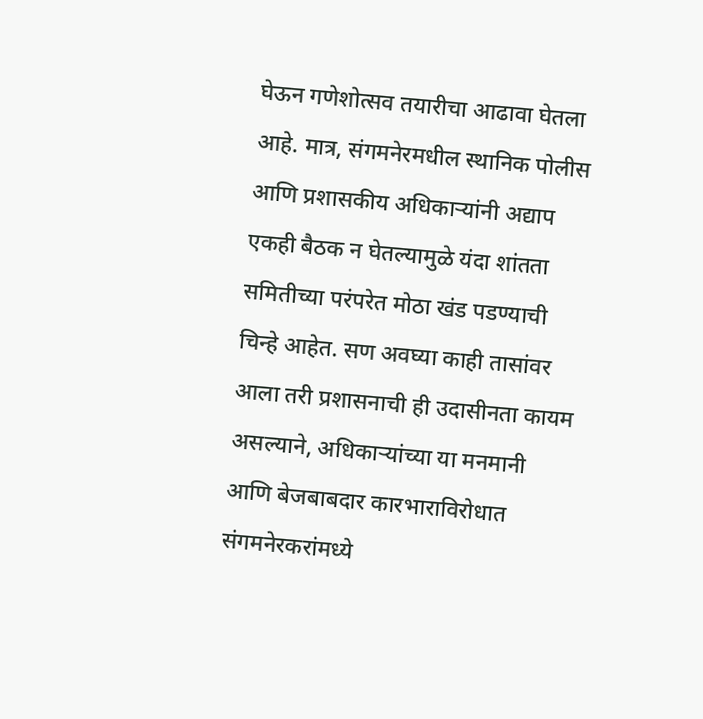घेऊन गणेशोत्सव तयारीचा आढावा घेतला आहे. मात्र, संगमनेरमधील स्थानिक पोलीस आणि प्रशासकीय अधिकाऱ्यांनी अद्याप एकही बैठक न घेतल्यामुळे यंदा शांतता समितीच्या परंपरेत मोठा खंड पडण्याची चिन्हे आहेत. सण अवघ्या काही तासांवर आला तरी प्रशासनाची ही उदासीनता कायम असल्याने, अधिकाऱ्यांच्या या मनमानी आणि बेजबाबदार कारभाराविरोधात संगमनेरकरांमध्ये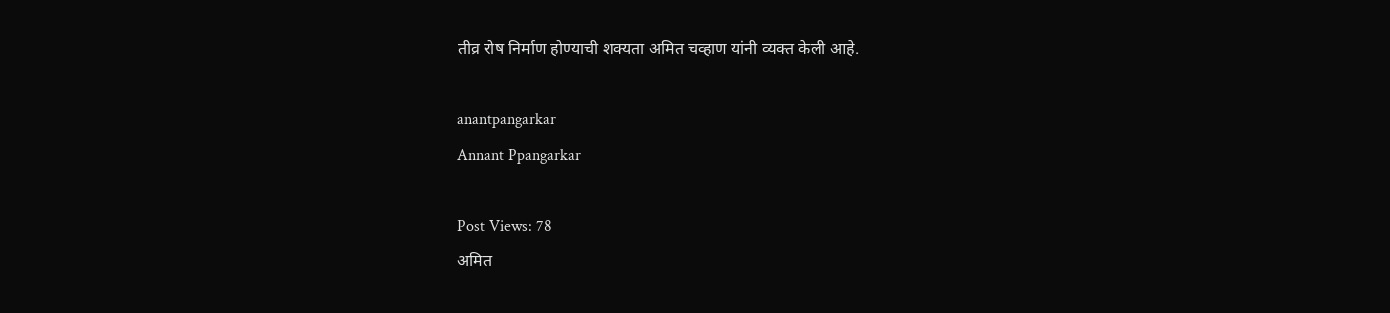तीव्र रोष निर्माण होण्याची शक्यता अमित चव्हाण यांनी व्यक्त केली आहे.

anantpangarkar
Annant Ppangarkar

Post Views: 78
अमित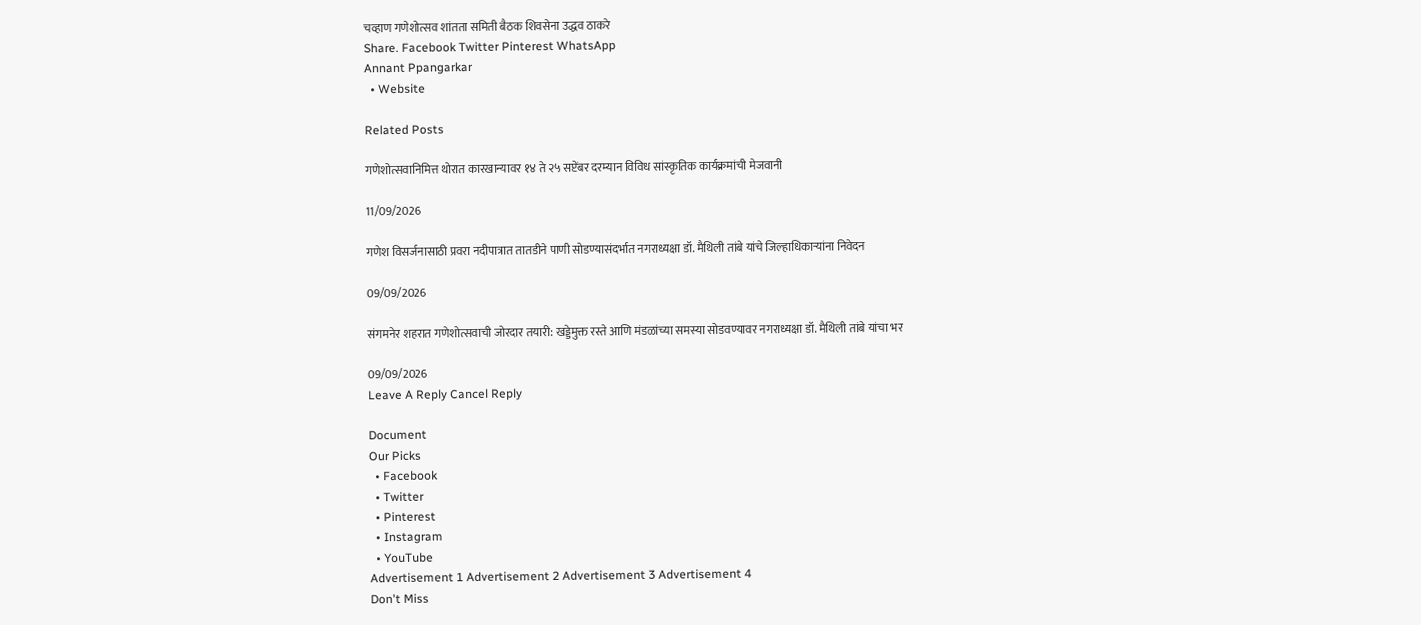चव्हाण गणेशोत्सव शांतता समिती बैठक शिवसेना उद्धव ठाकरे
Share. Facebook Twitter Pinterest WhatsApp
Annant Ppangarkar
  • Website

Related Posts

गणेशोत्सवानिमित्त थोरात कारखान्यावर १४ ते २५ सप्टेंबर दरम्यान विविध सांस्कृतिक कार्यक्रमांची मेजवानी

11/09/2026

गणेश विसर्जनासाठी प्रवरा नदीपात्रात तातडीने पाणी सोडण्यासंदर्भात नगराध्यक्षा डॉ. मैथिली तांबे यांचे जिल्हाधिकाऱ्यांना निवेदन

09/09/2026

संगमनेर शहरात गणेशोत्सवाची जोरदार तयारी: खड्डेमुक्त रस्ते आणि मंडळांच्या समस्या सोडवण्यावर नगराध्यक्षा डॉ. मैथिली तांबे यांचा भर

09/09/2026
Leave A Reply Cancel Reply

Document
Our Picks
  • Facebook
  • Twitter
  • Pinterest
  • Instagram
  • YouTube
Advertisement 1 Advertisement 2 Advertisement 3 Advertisement 4
Don't Miss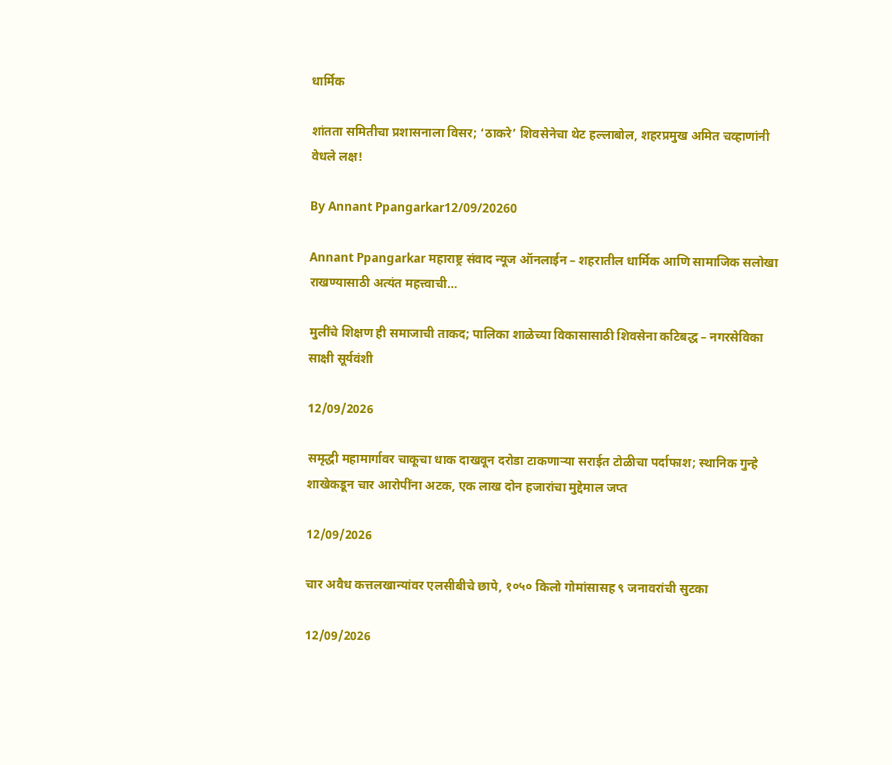धार्मिक

शांतता समितीचा प्रशासनाला विसर; ‘ठाकरे’ शिवसेनेचा थेट हल्लाबोल, शहरप्रमुख अमित चव्हाणांनी वेधले लक्ष!

By Annant Ppangarkar12/09/20260

Annant Ppangarkar महाराष्ट्र संवाद न्यूज ऑनलाईन – शहरातील धार्मिक आणि सामाजिक सलोखा राखण्यासाठी अत्यंत महत्त्वाची…

मुलींचे शिक्षण ही समाजाची ताकद; पालिका शाळेच्या विकासासाठी शिवसेना कटिबद्ध – नगरसेविका साक्षी सूर्यवंशी

12/09/2026

समृद्धी महामार्गावर चाकूचा धाक दाखवून दरोडा टाकणाऱ्या सराईत टोळीचा पर्दाफाश; स्थानिक गुन्हे शाखेकडून चार आरोपींना अटक, एक लाख दोन हजारांचा मुद्देमाल जप्त

12/09/2026

चार अवैध कत्तलखान्यांवर एलसीबीचे छापे, १०५० किलो गोमांसासह ९ जनावरांची सुटका

12/09/2026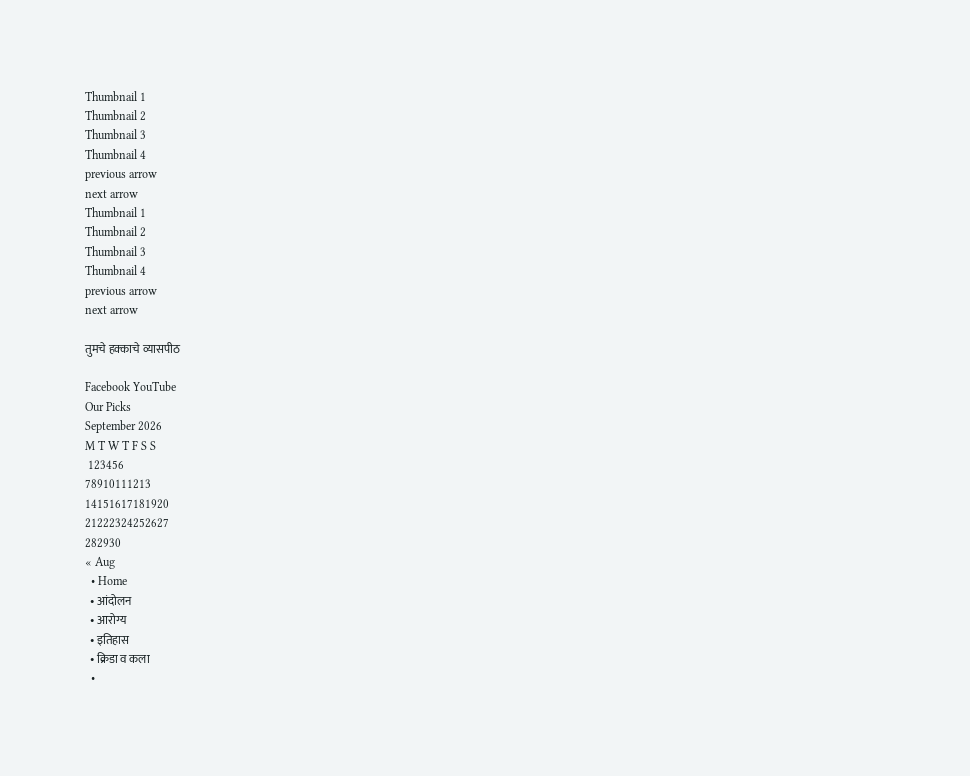Thumbnail 1
Thumbnail 2
Thumbnail 3
Thumbnail 4
previous arrow
next arrow
Thumbnail 1
Thumbnail 2
Thumbnail 3
Thumbnail 4
previous arrow
next arrow

तुमचे हक्काचे व्यासपीठ

Facebook YouTube
Our Picks
September 2026
M T W T F S S
 123456
78910111213
14151617181920
21222324252627
282930
« Aug
  • Home
  • आंदोलन
  • आरोग्य
  • इतिहास
  • क्रिडा व कला
  •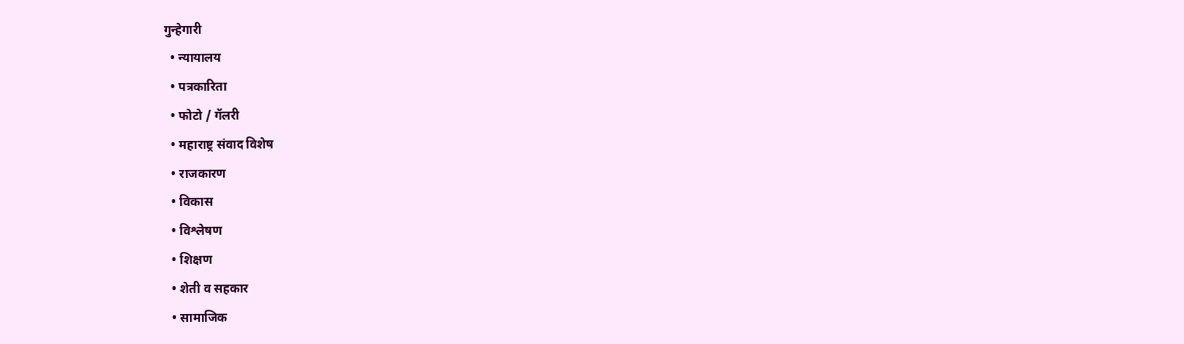गुन्हेगारी
  • न्यायालय
  • पत्रकारिता
  • फोटो / गॅलरी
  • महाराष्ट्र संवाद विशेष
  • राजकारण
  • विकास
  • विश्लेषण
  • शिक्षण
  • शेती व सहकार
  • सामाजिक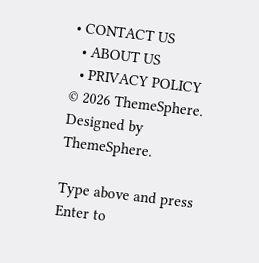• CONTACT US
  • ABOUT US
  • PRIVACY POLICY
© 2026 ThemeSphere. Designed by ThemeSphere.

Type above and press Enter to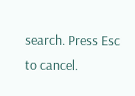search. Press Esc to cancel.